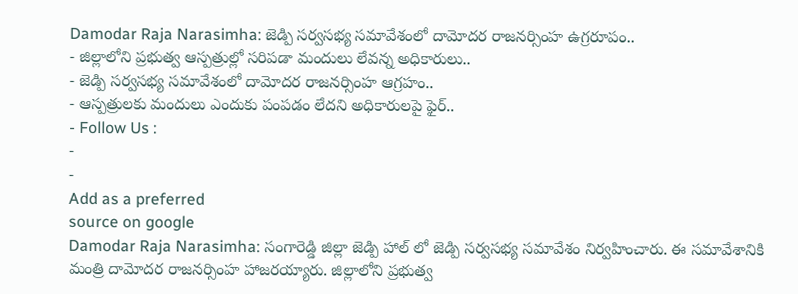Damodar Raja Narasimha: జెడ్పి సర్వసభ్య సమావేశంలో దామోదర రాజనర్సింహ ఉగ్రరూపం..
- జిల్లాలోని ప్రభుత్వ ఆస్పత్రుల్లో సరిపడా మందులు లేవన్న అధికారులు..
- జెడ్పి సర్వసభ్య సమావేశంలో దామోదర రాజనర్సింహ ఆగ్రహం..
- ఆస్పత్రులకు మందులు ఎందుకు పంపడం లేదని అధికారులపై ఫైర్..
- Follow Us :
-
-
Add as a preferred
source on google
Damodar Raja Narasimha: సంగారెడ్డి జిల్లా జెడ్పి హాల్ లో జెడ్పి సర్వసభ్య సమావేశం నిర్వహించారు. ఈ సమావేశానికి మంత్రి దామోదర రాజనర్సింహ హాజరయ్యారు. జిల్లాలోని ప్రభుత్వ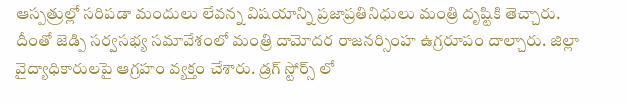ఆస్పత్రుల్లో సరిపడా మందులు లేవన్న విషయాన్ని ప్రజాప్రతినిధులు మంత్రి దృష్టికి తెచ్చారు. దీంతో జెడ్పి సర్వసభ్య సమావేశంలో మంత్రి దామోదర రాజనర్సింహ ఉగ్రరూపం దాల్చారు. జిల్లా వైద్యాధికారులపై ఆగ్రహం వ్యక్తం చేశారు. డ్రగ్ స్టోర్స్ లో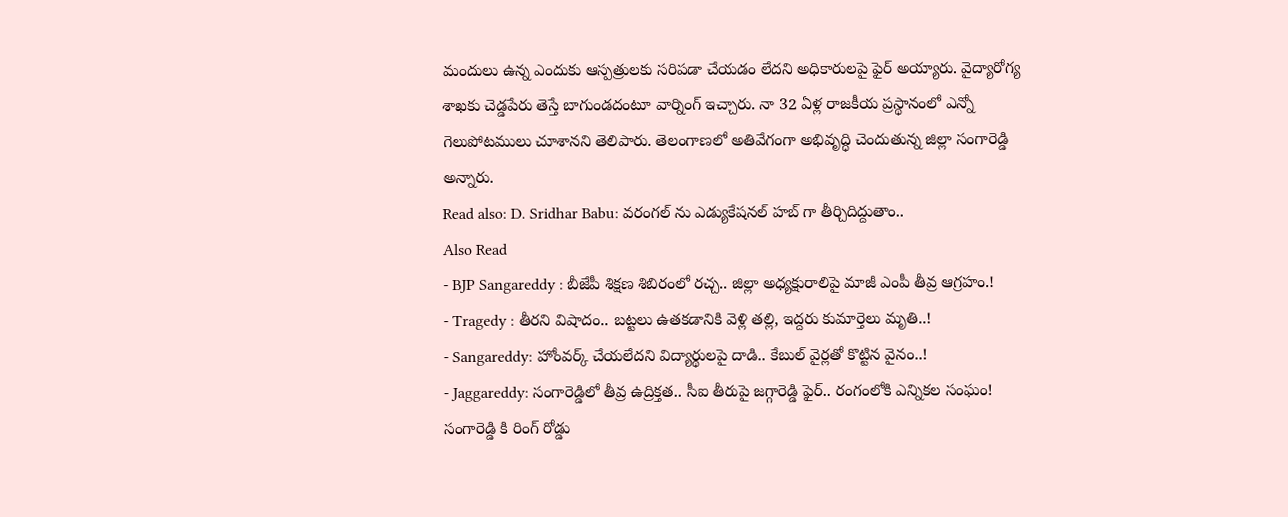మందులు ఉన్న ఎందుకు ఆస్పత్రులకు సరిపడా చేయడం లేదని అధికారులపై ఫైర్ అయ్యారు. వైద్యారోగ్య శాఖకు చెడ్డపేరు తెస్తే బాగుండదంటూ వార్నింగ్ ఇచ్చారు. నా 32 ఏళ్ల రాజకీయ ప్రస్థానంలో ఎన్నో గెలుపోటములు చూశానని తెలిపారు. తెలంగాణలో అతివేగంగా అభివృద్ధి చెందుతున్న జిల్లా సంగారెడ్డి అన్నారు.
Read also: D. Sridhar Babu: వరంగల్ ను ఎడ్యుకేషనల్ హబ్ గా తీర్చిదిద్దుతాం..
Also Read
- BJP Sangareddy : బీజేపీ శిక్షణ శిబిరంలో రచ్చ.. జిల్లా అధ్యక్షురాలిపై మాజీ ఎంపీ తీవ్ర ఆగ్రహం.!
- Tragedy : తీరని విషాదం.. బట్టలు ఉతకడానికి వెళ్లి తల్లి, ఇద్దరు కుమార్తెలు మృతి..!
- Sangareddy: హోంవర్క్ చేయలేదని విద్యార్థులపై దాడి.. కేబుల్ వైర్లతో కొట్టిన వైనం..!
- Jaggareddy: సంగారెడ్డిలో తీవ్ర ఉద్రిక్తత.. సీఐ తీరుపై జగ్గారెడ్డి ఫైర్.. రంగంలోకి ఎన్నికల సంఘం!
సంగారెడ్డి కి రింగ్ రోడ్డు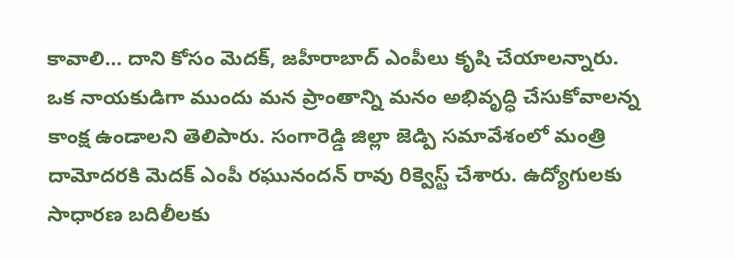కావాలి… దాని కోసం మెదక్, జహీరాబాద్ ఎంపీలు కృషి చేయాలన్నారు. ఒక నాయకుడిగా ముందు మన ప్రాంతాన్ని మనం అభివృద్ధి చేసుకోవాలన్న కాంక్ష ఉండాలని తెలిపారు. సంగారెడ్డి జిల్లా జెడ్పి సమావేశంలో మంత్రి దామోదరకి మెదక్ ఎంపీ రఘునందన్ రావు రిక్వెస్ట్ చేశారు. ఉద్యోగులకు సాధారణ బదిలీలకు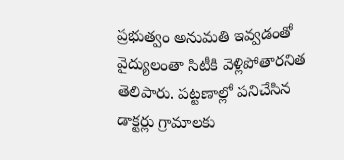ప్రభుత్వం అనుమతి ఇవ్వడంతో వైద్యులంతా సిటీకి వెళ్లిపోతారనిత తెలిపారు. పట్టణాల్లో పనిచేసిన డాక్టర్లు గ్రామాలకు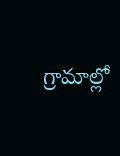గ్రామాల్లో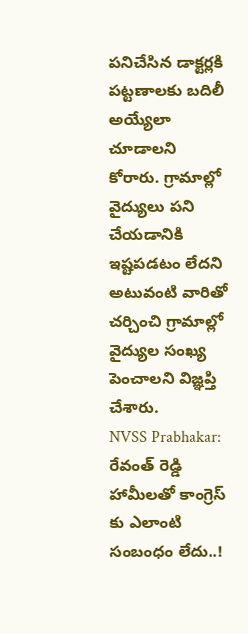పనిచేసిన డాక్టర్లకి పట్టణాలకు బదిలీ అయ్యేలా చూడాలని కోరారు. గ్రామాల్లో వైద్యులు పని చేయడానికి ఇష్టపడటం లేదని అటువంటి వారితో చర్చించి గ్రామాల్లో వైద్యుల సంఖ్య పెంచాలని విజ్ఞప్తి చేశారు.
NVSS Prabhakar: రేవంత్ రెడ్డి హామీలతో కాంగ్రెస్ కు ఎలాంటి సంబంధం లేదు..!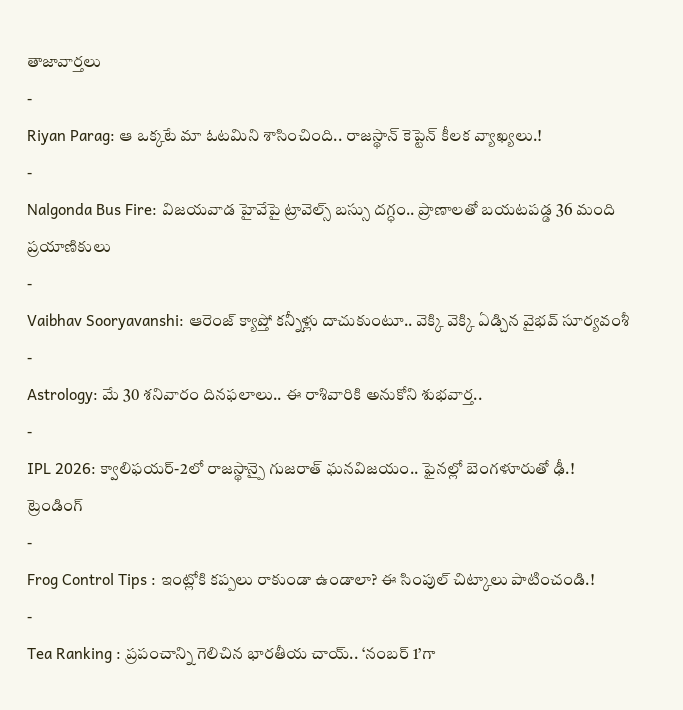తాజావార్తలు
-
Riyan Parag: ఆ ఒక్కటే మా ఓటమిని శాసించింది.. రాజస్థాన్ కెప్టెన్ కీలక వ్యాఖ్యలు.!
-
Nalgonda Bus Fire: విజయవాడ హైవేపై ట్రావెల్స్ బస్సు దగ్ధం.. ప్రాణాలతో బయటపడ్డ 36 మంది ప్రయాణికులు
-
Vaibhav Sooryavanshi: ఆరెంజ్ క్యాప్తో కన్నీళ్లు దాచుకుంటూ.. వెక్కి వెక్కి ఏడ్చిన వైభవ్ సూర్యవంశీ
-
Astrology: మే 30 శనివారం దినఫలాలు.. ఈ రాశివారికి అనుకోని శుభవార్త..
-
IPL 2026: క్వాలిఫయర్-2లో రాజస్థాన్పై గుజరాత్ ఘనవిజయం.. ఫైనల్లో బెంగళూరుతో ఢీ.!
ట్రెండింగ్
-
Frog Control Tips : ఇంట్లోకి కప్పలు రాకుండా ఉండాలా? ఈ సింపుల్ చిట్కాలు పాటించండి.!
-
Tea Ranking : ప్రపంచాన్ని గెలిచిన భారతీయ చాయ్.. ‘నంబర్ 1’గా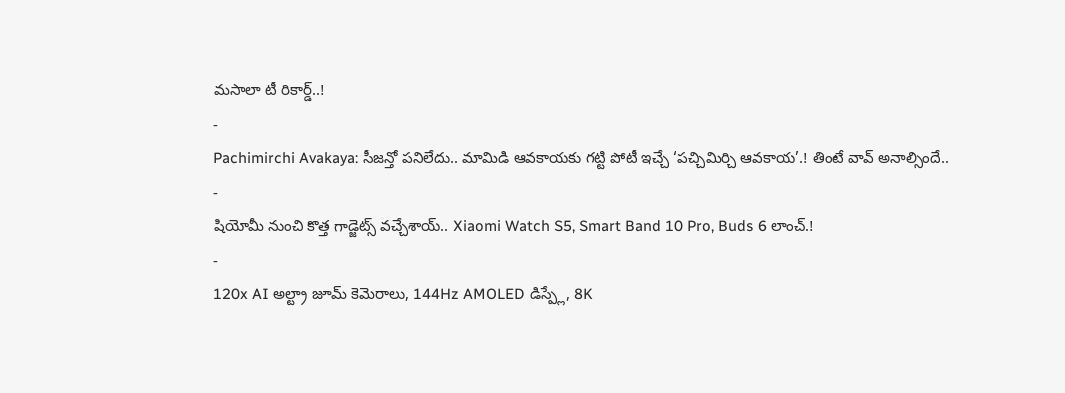మసాలా టీ రికార్డ్..!
-
Pachimirchi Avakaya: సీజన్తో పనిలేదు.. మామిడి ఆవకాయకు గట్టి పోటీ ఇచ్చే ‘పచ్చిమిర్చి ఆవకాయ’.! తింటే వావ్ అనాల్సిందే..
-
షియోమీ నుంచి కొత్త గాడ్జెట్స్ వచ్చేశాయ్.. Xiaomi Watch S5, Smart Band 10 Pro, Buds 6 లాంచ్.!
-
120x AI అల్ట్రా జూమ్ కెమెరాలు, 144Hz AMOLED డిస్ప్లే, 8K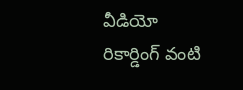వీడియో రికార్డింగ్ వంటి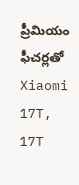ప్రీమియం ఫీచర్లతో Xiaomi 17T, 17T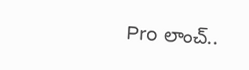Pro లాంచ్..